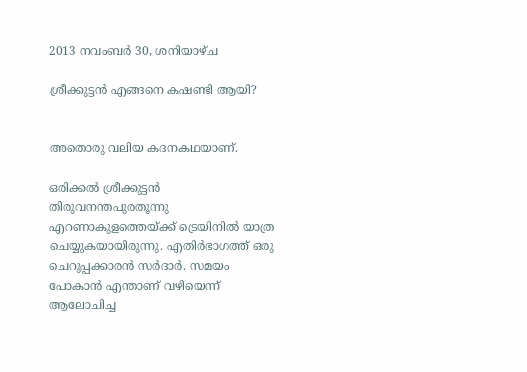2013 നവംബർ 30, ശനിയാഴ്‌ച

ശ്രീക്കുട്ടന്‍ എങ്ങനെ കഷണ്ടി ആയി?


അതൊരു വലിയ കദനകഥയാണ്‌.

ഒരിക്കല്‍ ശ്രീക്കുട്ടന്‍ തിരുവനന്തപുരതൂന്നു എറണാകുളത്തെയ്ക്ക് ട്രെയിനില്‍ യാത്ര ചെയ്യുകയായിരുന്നു. എതിര്‍ഭാഗത്ത് ഒരു ചെറുപ്പക്കാരന്‍ സര്‍ദാര്‍. സമയം പോകാന്‍ എന്താണ് വഴിയെന്ന് ആലോചിച്ച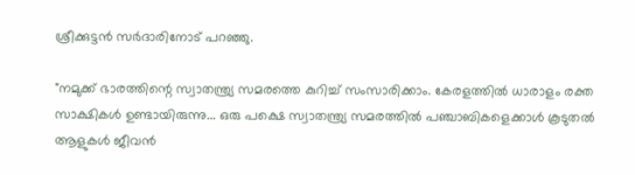ശ്രീക്കുട്ടന്‍ സര്‍ദാരിനോട് പറഞ്ഞു.

"നമുക്ക് ഭാരത്തിന്റെ സ്വാതന്ത്ര്യ സമരത്തെ കുറിച്ച് സംസാരിക്കാം. കേരളത്തില്‍ ധാരാളം രക്ത സാക്ഷികള്‍ ഉണ്ടായിരുന്നു... ഒരു പക്ഷെ സ്വാതന്ത്ര്യ സമരത്തില്‍ പഞ്ചാബികളെക്കാള്‍ കൂടുതല്‍ ആളുകള്‍ ജീവന്‍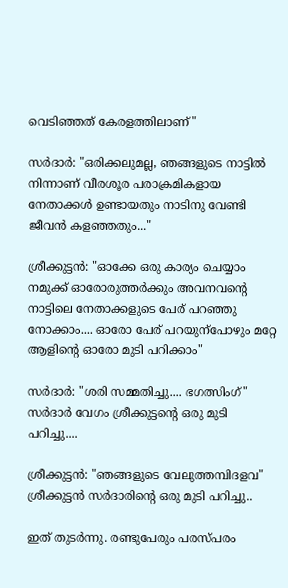വെടിഞ്ഞത് കേരളത്തിലാണ്"

സര്‍ദാര്‍: "ഒരിക്കലുമല്ല, ഞങ്ങളുടെ നാട്ടില്‍ നിന്നാണ് വീരശൂര പരാക്രമികളായ നേതാക്കള്‍ ഉണ്ടായതും നാടിനു വേണ്ടി ജീവന്‍ കളഞ്ഞതും..."

ശ്രീക്കുട്ടന്‍: "ഓക്കേ ഒരു കാര്യം ചെയ്യാം നമുക്ക് ഓരോരുത്തര്‍ക്കും അവനവന്റെ നാട്ടിലെ നേതാക്കളുടെ പേര് പറഞ്ഞു നോക്കാം.... ഓരോ പേര് പറയുന്പോഴും മറ്റേ ആളിന്റെ ഓരോ മുടി പറിക്കാം"

സര്‍ദാര്‍: "ശരി സമ്മതിച്ചു.... ഭഗത്സിംഗ്"
സര്‍ദാര്‍ വേഗം ശ്രീക്കുട്ടന്റെ ഒരു മുടി പറിച്ചു....

ശ്രീക്കുട്ടന്‍: "ഞങ്ങളുടെ വേലുത്തമ്പിദളവ"
ശ്രീക്കുട്ടന്‍ സര്‍ദാരിന്റെ ഒരു മുടി പറിച്ചു..

ഇത് തുടര്‍ന്നു. രണ്ടുപേരും പരസ്പരം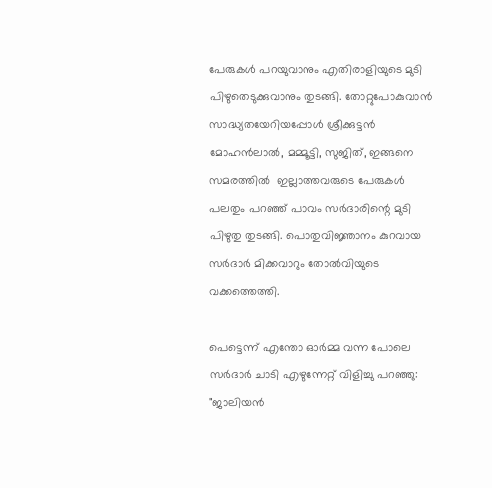പേരുകള്‍ പറയുവാനും എതിരാളിയുടെ മുടി പിഴുതെടുക്കുവാനും തുടങ്ങി. തോറ്റുപോകുവാന്‍ സാദ്ധ്യതയേറിയപ്പോള്‍ ശ്രീക്കുട്ടന്‍ മോഹന്‍ലാല്‍, മമ്മൂട്ടി, സുജിത്, ഇങ്ങനെ  സമരത്തില്‍  ഇല്ലാത്തവരുടെ പേരുകള്‍ പലതും പറഞ്ഞ് പാവം സര്‍ദാരിന്റെ മുടി പിഴുതു തുടങ്ങി. പൊതുവിജ്ഞാനം കുറവായ സര്‍ദാര്‍ മിക്കവാറും തോല്‍വിയുടെ വക്കത്തെത്തി.

പെട്ടെന്ന് എന്തോ ഓര്‍മ്മ വന്ന പോലെ സര്‍ദാര്‍ ചാടി എഴുന്നേറ്റ് വിളിച്ചു പറഞ്ഞു: "ജാലിയന്‍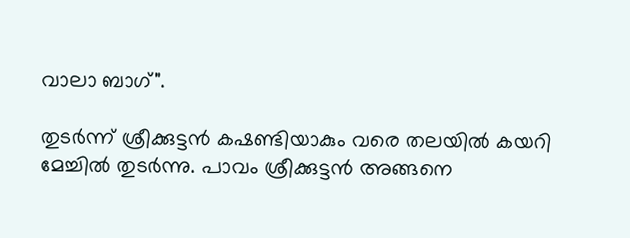വാലാ ബാഗ്".

തുടര്‍ന്ന് ശ്രീക്കുട്ടന്‍ കഷണ്ടിയാകും വരെ തലയില്‍ കയറി മേച്ചില്‍ തുടര്‍ന്നു. പാവം ശ്രീക്കുട്ടന്‍ അങ്ങനെ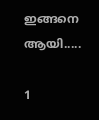ഇങ്ങനെ ആയി.....

1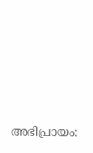അഭിപ്രായം: